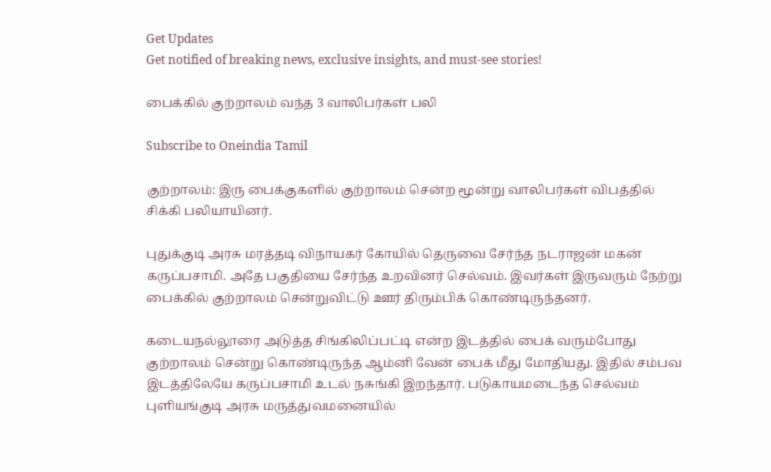Get Updates
Get notified of breaking news, exclusive insights, and must-see stories!

பைக்கில் குற்றாலம் வந்த 3 வாலிபர்கள் பலி

Subscribe to Oneindia Tamil

குற்றாலம்: இரு பைக்குகளில் குற்றாலம் சென்ற மூன்று வாலிபர்கள் விபத்தில் சிக்கி பலியாயினர்.

புதுக்குடி அரசு மரத்தடி விநாயகர் கோயில் தெருவை சேர்ந்த நடராஜன் மகன் கருப்பசாமி. அதே பகுதியை சேர்ந்த உறவினர் செல்வம். இவர்கள் இருவரும் நேற்று பைக்கில் குற்றாலம் சென்றுவிட்டு ஊர் திரும்பிக் கொண்டிருந்தனர்.

கடையநல்லூரை அடுத்த சிங்கிலிப்பட்டி என்ற இடத்தில் பைக் வரும்போது குற்றாலம் சென்று கொண்டிருந்த ஆம்னி வேன் பைக் மீது மோதியது. இதில் சம்பவ இடத்திலேயே கருப்பசாமி உடல் நசுங்கி இறந்தார். படுகாயமடைந்த செல்வம் புளியங்குடி அரசு மருத்துவமனையில்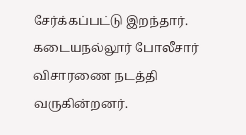சேர்க்கப்பட்டு இறந்தார். கடையநல்லூர் போலீசார் விசாரணை நடத்தி வருகின்றனர்.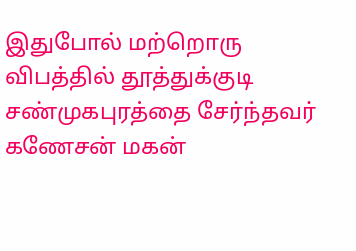இதுபோல் மற்றொரு விபத்தில் தூத்துக்குடி சண்முகபுரத்தை சேர்ந்தவர் கணேசன் மகன்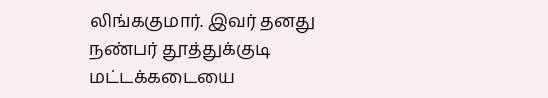லிங்ககுமார். இவர் தனது நண்பர் தூத்துக்குடி மட்டக்கடையை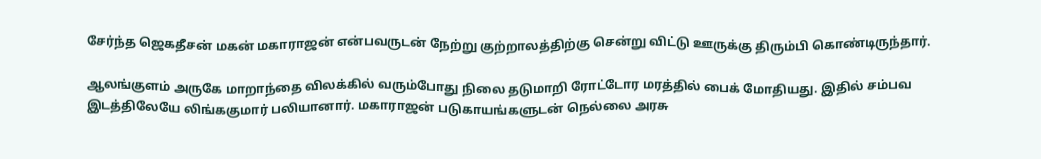சேர்ந்த ஜெகதீசன் மகன் மகாராஜன் என்பவருடன் நேற்று குற்றாலத்திற்கு சென்று விட்டு ஊருக்கு திரும்பி கொண்டிருந்தார்.

ஆலங்குளம் அருகே மாறாந்தை விலக்கில் வரும்போது நிலை தடுமாறி ரோட்டோர மரத்தில் பைக் மோதியது. இதில் சம்பவ இடத்திலேயே லிங்ககுமார் பலியானார். மகாராஜன் படுகாயங்களுடன் நெல்லை அரசு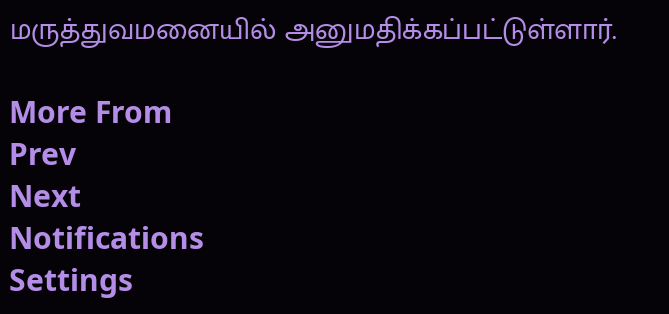மருத்துவமனையில் அனுமதிக்கப்பட்டுள்ளார்.

More From
Prev
Next
Notifications
Settings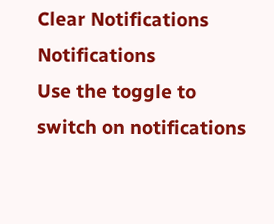Clear Notifications
Notifications
Use the toggle to switch on notifications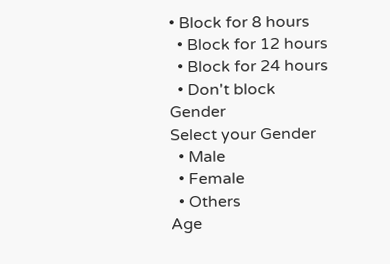• Block for 8 hours
  • Block for 12 hours
  • Block for 24 hours
  • Don't block
Gender
Select your Gender
  • Male
  • Female
  • Others
Age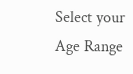Select your Age Range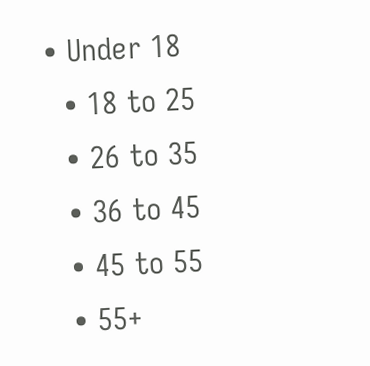• Under 18
  • 18 to 25
  • 26 to 35
  • 36 to 45
  • 45 to 55
  • 55+